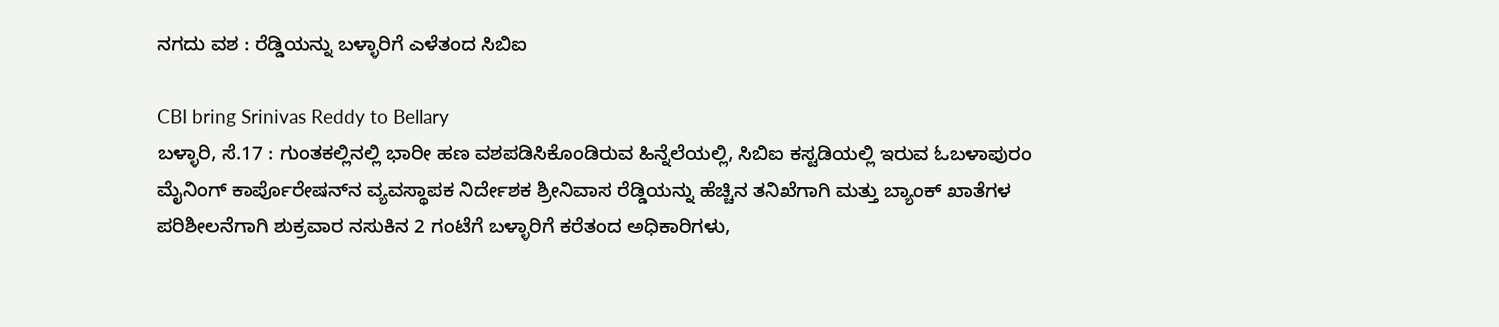ನಗದು ವಶ : ರೆಡ್ಡಿಯನ್ನು ಬಳ್ಳಾರಿಗೆ ಎಳೆತಂದ ಸಿಬಿಐ

CBI bring Srinivas Reddy to Bellary
ಬಳ್ಳಾರಿ, ಸೆ.17 : ಗುಂತಕಲ್ಲಿನಲ್ಲಿ ಭಾರೀ ಹಣ ವಶಪಡಿಸಿಕೊಂಡಿರುವ ಹಿನ್ನೆಲೆಯಲ್ಲಿ, ಸಿಬಿಐ ಕಸ್ಟಡಿಯಲ್ಲಿ ಇರುವ ಓಬಳಾಪುರಂ ಮೈನಿಂಗ್ ಕಾರ್ಪೊರೇಷನ್‌ನ ವ್ಯವಸ್ಥಾಪಕ ನಿರ್ದೇಶಕ ಶ್ರೀನಿವಾಸ ರೆಡ್ಡಿಯನ್ನು ಹೆಚ್ಚಿನ ತನಿಖೆಗಾಗಿ ಮತ್ತು ಬ್ಯಾಂಕ್ ಖಾತೆಗಳ ಪರಿಶೀಲನೆಗಾಗಿ ಶುಕ್ರವಾರ ನಸುಕಿನ 2 ಗಂಟೆಗೆ ಬಳ್ಳಾರಿಗೆ ಕರೆತಂದ ಅಧಿಕಾರಿಗಳು,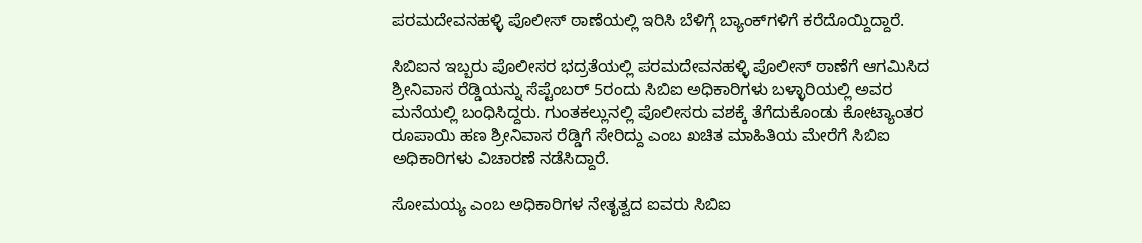ಪರಮದೇವನಹಳ್ಳಿ ಪೊಲೀಸ್ ಠಾಣೆಯಲ್ಲಿ ಇರಿಸಿ ಬೆಳಿಗ್ಗೆ ಬ್ಯಾಂಕ್‌ಗಳಿಗೆ ಕರೆದೊಯ್ದಿದ್ದಾರೆ.

ಸಿಬಿಐನ ಇಬ್ಬರು ಪೊಲೀಸರ ಭದ್ರತೆಯಲ್ಲಿ ಪರಮದೇವನಹಳ್ಳಿ ಪೊಲೀಸ್ ಠಾಣೆಗೆ ಆಗಮಿಸಿದ ಶ್ರೀನಿವಾಸ ರೆಡ್ಡಿಯನ್ನು ಸೆಪ್ಟೆಂಬರ್ 5ರಂದು ಸಿಬಿಐ ಅಧಿಕಾರಿಗಳು ಬಳ್ಳಾರಿಯಲ್ಲಿ ಅವರ ಮನೆಯಲ್ಲಿ ಬಂಧಿಸಿದ್ದರು. ಗುಂತಕಲ್ಲುನಲ್ಲಿ ಪೊಲೀಸರು ವಶಕ್ಕೆ ತೆಗೆದುಕೊಂಡು ಕೋಟ್ಯಾಂತರ ರೂಪಾಯಿ ಹಣ ಶ್ರೀನಿವಾಸ ರೆಡ್ಡಿಗೆ ಸೇರಿದ್ದು ಎಂಬ ಖಚಿತ ಮಾಹಿತಿಯ ಮೇರೆಗೆ ಸಿಬಿಐ ಅಧಿಕಾರಿಗಳು ವಿಚಾರಣೆ ನಡೆಸಿದ್ದಾರೆ.

ಸೋಮಯ್ಯ ಎಂಬ ಅಧಿಕಾರಿಗಳ ನೇತೃತ್ವದ ಐವರು ಸಿಬಿಐ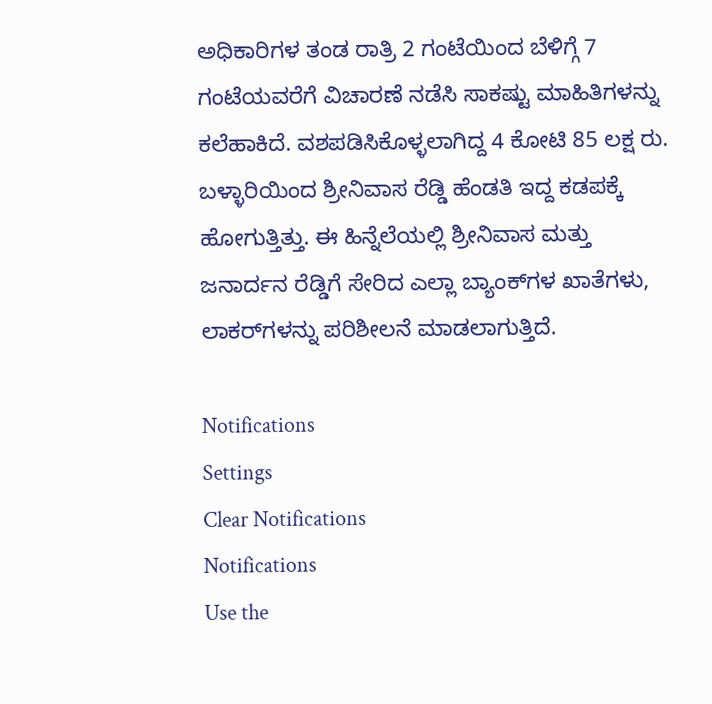ಅಧಿಕಾರಿಗಳ ತಂಡ ರಾತ್ರಿ 2 ಗಂಟೆಯಿಂದ ಬೆಳಿಗ್ಗೆ 7 ಗಂಟೆಯವರೆಗೆ ವಿಚಾರಣೆ ನಡೆಸಿ ಸಾಕಷ್ಟು ಮಾಹಿತಿಗಳನ್ನು ಕಲೆಹಾಕಿದೆ. ವಶಪಡಿಸಿಕೊಳ್ಳಲಾಗಿದ್ದ 4 ಕೋಟಿ 85 ಲಕ್ಷ ರು. ಬಳ್ಳಾರಿಯಿಂದ ಶ್ರೀನಿವಾಸ ರೆಡ್ಡಿ ಹೆಂಡತಿ ಇದ್ದ ಕಡಪಕ್ಕೆ ಹೋಗುತ್ತಿತ್ತು. ಈ ಹಿನ್ನೆಲೆಯಲ್ಲಿ ಶ್ರೀನಿವಾಸ ಮತ್ತು ಜನಾರ್ದನ ರೆಡ್ಡಿಗೆ ಸೇರಿದ ಎಲ್ಲಾ ಬ್ಯಾಂಕ್‌ಗಳ ಖಾತೆಗಳು, ಲಾಕರ್‌ಗಳನ್ನು ಪರಿಶೀಲನೆ ಮಾಡಲಾಗುತ್ತಿದೆ.

Notifications
Settings
Clear Notifications
Notifications
Use the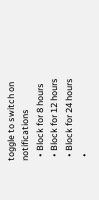toggle to switch on notifications
  • Block for 8 hours
  • Block for 12 hours
  • Block for 24 hours
  •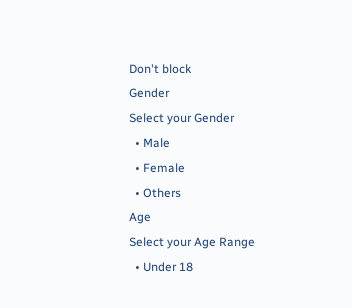Don't block
Gender
Select your Gender
  • Male
  • Female
  • Others
Age
Select your Age Range
  • Under 18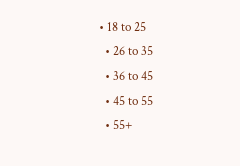• 18 to 25
  • 26 to 35
  • 36 to 45
  • 45 to 55
  • 55+